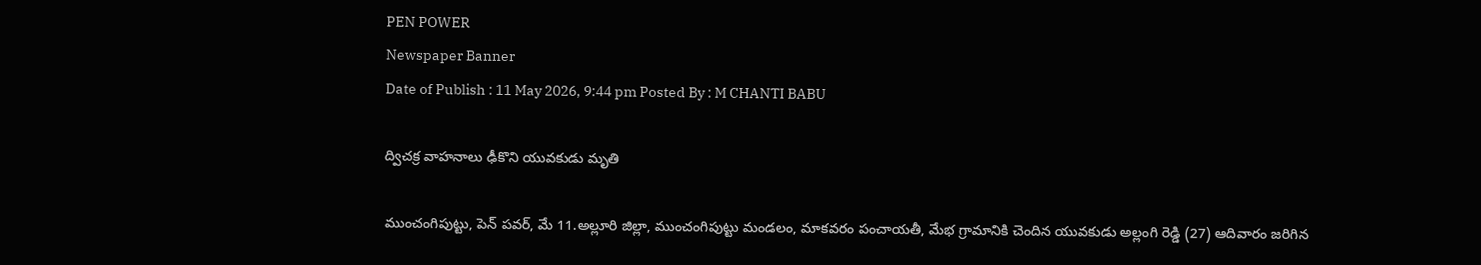PEN POWER
Newspaper Banner
Date of Publish : 11 May 2026, 9:44 pm Posted By : M CHANTI BABU

ద్విచక్ర వాహనాలు ఢీకొని యువకుడు మృతి

ముంచంగిపుట్టు, పెన్ పవర్, మే 11.అల్లూరి జిల్లా, ముంచంగిపుట్టు మండలం, మాకవరం పంచాయతీ, మేభ గ్రామానికి చెందిన యువకుడు అల్లంగి రెడ్డి (27) ఆదివారం జరిగిన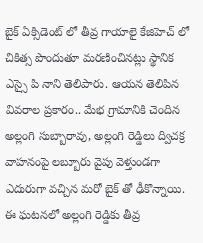బైక్ ఏక్సిడెంట్ లో తీవ్ర గాయాలై కేజిహెచ్ లో చికిత్స పొందుతూ మరణించినట్లు స్థానిక ఎస్సై పి నాని తెలిపారు. ఆయన తెలిపిన వివరాల ప్రకారం.. మేభ గ్రామానికి చెందిన అల్లంగి సుబ్బారావు, అల్లంగి రెడ్డిలు ద్విచక్ర వాహనంపై లబ్బూరు వైపు వెళ్తుండగా ఎదురుగా వచ్చిన మరో బైక్ తో ఢీకొన్నాయి. ఈ ఘటనలో అల్లంగి రెడ్డికు తీవ్ర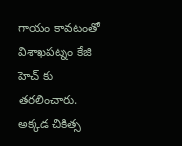గాయం కావటంతో విశాఖపట్నం కేజి హెచ్ కు తరలించారు. అక్కడ చికిత్స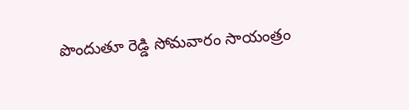పొందుతూ రెడ్డి సోమవారం సాయంత్రం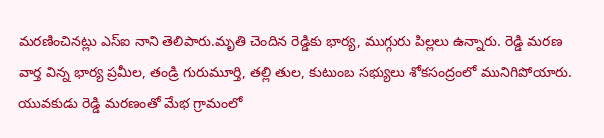మరణించినట్లు ఎస్ఐ నాని తెలిపారు.మృతి చెందిన రెడ్డికు భార్య, ముగ్గురు పిల్లలు ఉన్నారు. రెడ్డి మరణ వార్త విన్న భార్య ప్రమీల, తండ్రి గురుమూర్తి, తల్లి తుల, కుటుంబ సభ్యులు శోకసంద్రంలో మునిగిపోయారు. యువకుడు రెడ్డి మరణంతో మేభ గ్రామంలో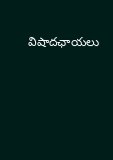విషాదఛాయలు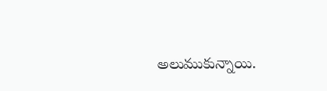అలుముకున్నాయి.